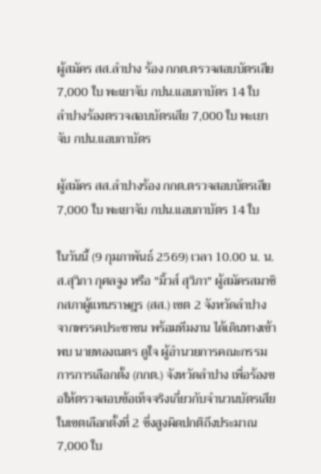ผู้สมัคร สส.ลำปาง ร้อง กกต.ตรวจสอบบัตรเสีย 7,000 ใบ พะเยาจับ กปน.แอบกาบัตร 14 ใบ
ลำปางร้องตรวจสอบบัตรเสีย 7,000 ใบ พะเยาจับ กปน.แอบกาบัตร

ผู้สมัคร สส.ลำปางร้อง กกต.ตรวจสอบบัตรเสีย 7,000 ใบ พะเยาจับ กปน.แอบกาบัตร 14 ใบ

ในวันนี้ (9 กุมภาพันธ์ 2569) เวลา 10.00 น. น.ส.สุวิภา กุศลจูง หรือ "มิ้วส์ สุวิภา" ผู้สมัครสมาชิกสภาผู้แทนราษฎร (สส.) เขต 2 จังหวัดลำปาง จากพรรคประชาชน พร้อมทีมงาน ได้เดินทางเข้าพบ นายทองเนตร ดูใจ ผู้อำนวยการคณะกรรมการการเลือกตั้ง (กกต.) จังหวัดลำปาง เพื่อร้องขอให้ตรวจสอบข้อเท็จจริงเกี่ยวกับจำนวนบัตรเสียในเขตเลือกตั้งที่ 2 ซึ่งสูงผิดปกติถึงประมาณ 7,000 ใบ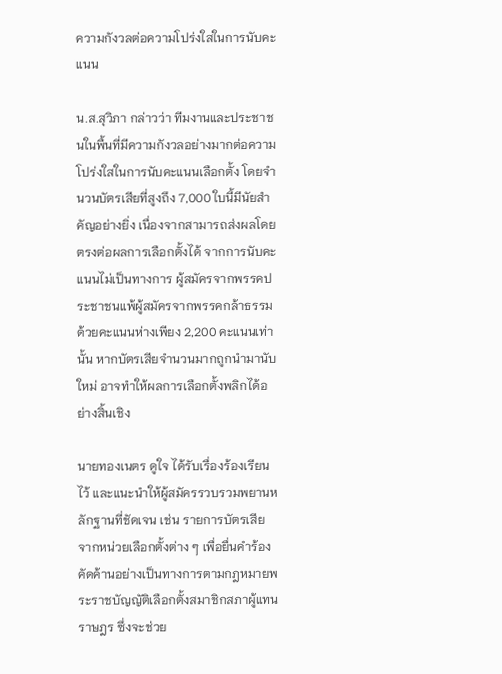ความกังวลต่อความโปร่งใสในการนับคะแนน

น.ส.สุวิภา กล่าวว่า ทีมงานและประชาชนในพื้นที่มีความกังวลอย่างมากต่อความโปร่งใสในการนับคะแนนเลือกตั้ง โดยจำนวนบัตรเสียที่สูงถึง 7,000 ใบนี้มีนัยสำคัญอย่างยิ่ง เนื่องจากสามารถส่งผลโดยตรงต่อผลการเลือกตั้งได้ จากการนับคะแนนไม่เป็นทางการ ผู้สมัครจากพรรคประชาชนแพ้ผู้สมัครจากพรรคกล้าธรรมด้วยคะแนนห่างเพียง 2,200 คะแนนเท่านั้น หากบัตรเสียจำนวนมากถูกนำมานับใหม่ อาจทำให้ผลการเลือกตั้งพลิกได้อย่างสิ้นเชิง

นายทองเนตร ดูใจ ได้รับเรื่องร้องเรียนไว้ และแนะนำให้ผู้สมัครรวบรวมพยานหลักฐานที่ชัดเจน เช่น รายการบัตรเสียจากหน่วยเลือกตั้งต่าง ๆ เพื่อยื่นคำร้องคัดค้านอย่างเป็นทางการตามกฎหมายพระราชบัญญัติเลือกตั้งสมาชิกสภาผู้แทนราษฎร ซึ่งจะช่วย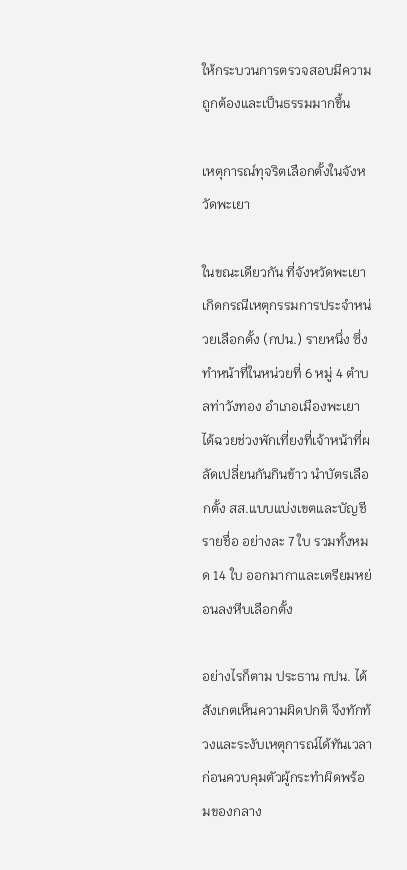ให้กระบวนการตรวจสอบมีความถูกต้องและเป็นธรรมมากขึ้น

เหตุการณ์ทุจริตเลือกตั้งในจังหวัดพะเยา

ในขณะเดียวกัน ที่จังหวัดพะเยา เกิดกรณีเหตุกรรมการประจำหน่วยเลือกตั้ง (กปน.) รายหนึ่ง ซึ่งทำหน้าที่ในหน่วยที่ 6 หมู่ 4 ตำบลท่าวังทอง อำเภอเมืองพะเยา ได้ฉวยช่วงพักเที่ยงที่เจ้าหน้าที่ผลัดเปลี่ยนกันกินข้าว นำบัตรเลือกตั้ง สส.แบบแบ่งเขตและบัญชีรายชื่อ อย่างละ 7 ใบ รวมทั้งหมด 14 ใบ ออกมากาและเตรียมหย่อนลงหีบเลือกตั้ง

อย่างไรก็ตาม ประธาน กปน. ได้สังเกตเห็นความผิดปกติ จึงทักท้วงและระงับเหตุการณ์ได้ทันเวลา ก่อนควบคุมตัวผู้กระทำผิดพร้อมของกลาง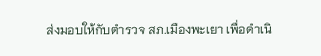ส่งมอบให้กับตำรวจ สภ.เมืองพะเยา เพื่อดำเนิ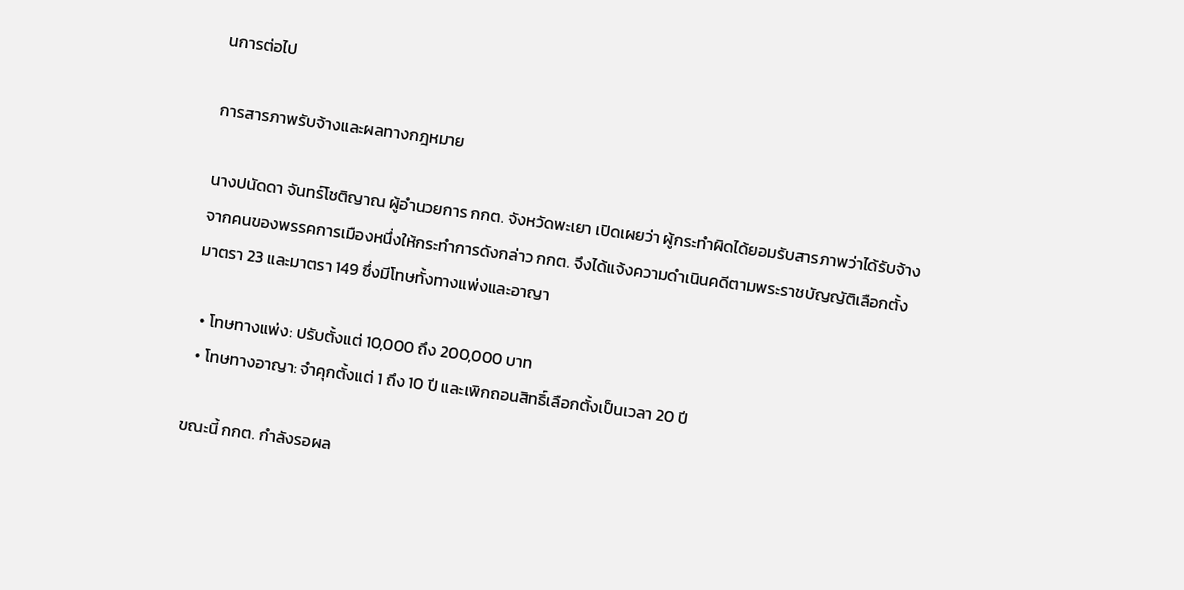นการต่อไป

การสารภาพรับจ้างและผลทางกฎหมาย

นางปนัดดา จันทร์โชติญาณ ผู้อำนวยการ กกต. จังหวัดพะเยา เปิดเผยว่า ผู้กระทำผิดได้ยอมรับสารภาพว่าได้รับจ้างจากคนของพรรคการเมืองหนึ่งให้กระทำการดังกล่าว กกต. จึงได้แจ้งความดำเนินคดีตามพระราชบัญญัติเลือกตั้ง มาตรา 23 และมาตรา 149 ซึ่งมีโทษทั้งทางแพ่งและอาญา

  • โทษทางแพ่ง: ปรับตั้งแต่ 10,000 ถึง 200,000 บาท
  • โทษทางอาญา: จำคุกตั้งแต่ 1 ถึง 10 ปี และเพิกถอนสิทธิ์เลือกตั้งเป็นเวลา 20 ปี

ขณะนี้ กกต. กำลังรอผล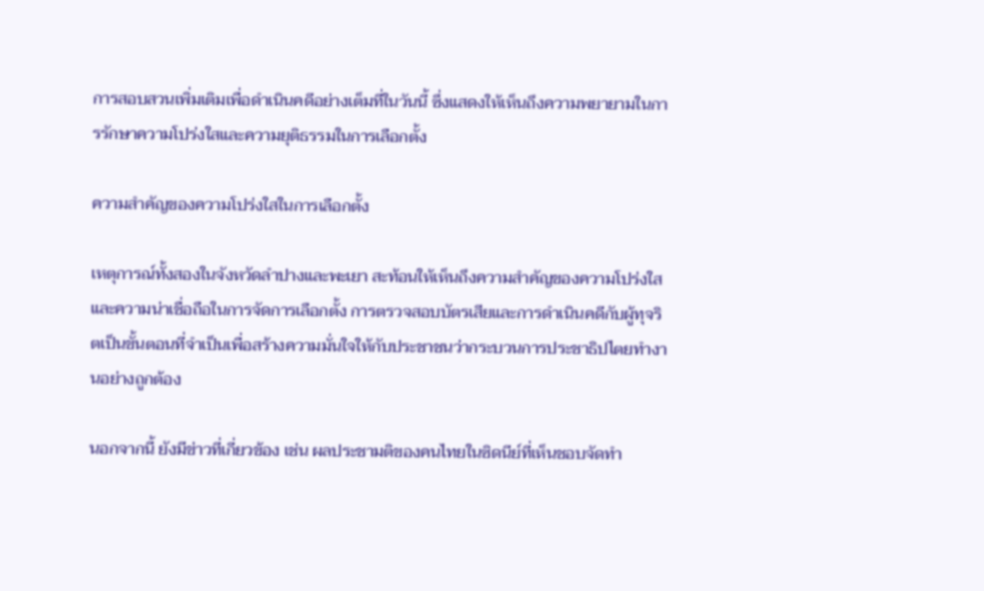การสอบสวนเพิ่มเติมเพื่อดำเนินคดีอย่างเต็มที่ในวันนี้ ซึ่งแสดงให้เห็นถึงความพยายามในการรักษาความโปร่งใสและความยุติธรรมในการเลือกตั้ง

ความสำคัญของความโปร่งใสในการเลือกตั้ง

เหตุการณ์ทั้งสองในจังหวัดลำปางและพะเยา สะท้อนให้เห็นถึงความสำคัญของความโปร่งใสและความน่าเชื่อถือในการจัดการเลือกตั้ง การตรวจสอบบัตรเสียและการดำเนินคดีกับผู้ทุจริตเป็นขั้นตอนที่จำเป็นเพื่อสร้างความมั่นใจให้กับประชาชนว่ากระบวนการประชาธิปไตยทำงานอย่างถูกต้อง

นอกจากนี้ ยังมีข่าวที่เกี่ยวข้อง เช่น ผลประชามติของคนไทยในซิดนีย์ที่เห็นชอบจัดทำ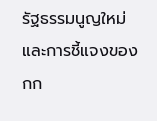รัฐธรรมนูญใหม่ และการชี้แจงของ กก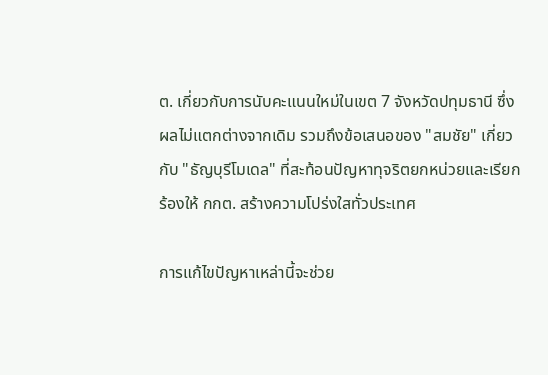ต. เกี่ยวกับการนับคะแนนใหม่ในเขต 7 จังหวัดปทุมธานี ซึ่งผลไม่แตกต่างจากเดิม รวมถึงข้อเสนอของ "สมชัย" เกี่ยวกับ "ธัญบุรีโมเดล" ที่สะท้อนปัญหาทุจริตยกหน่วยและเรียกร้องให้ กกต. สร้างความโปร่งใสทั่วประเทศ

การแก้ไขปัญหาเหล่านี้จะช่วย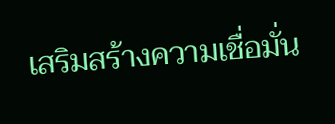เสริมสร้างความเชื่อมั่น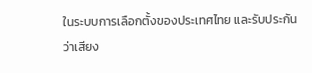ในระบบการเลือกตั้งของประเทศไทย และรับประกันว่าเสียง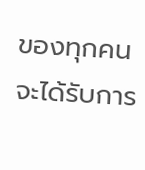ของทุกคนจะได้รับการ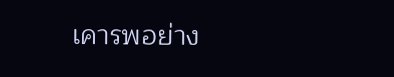เคารพอย่าง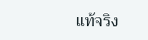แท้จริง